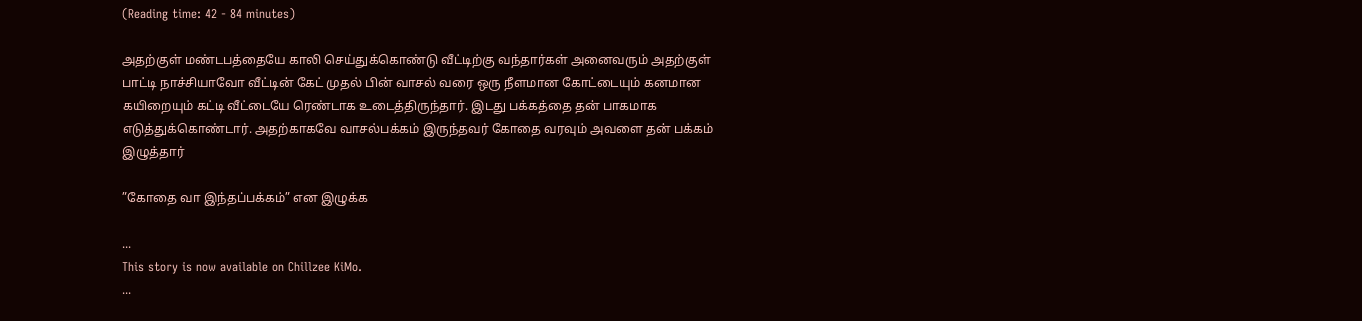(Reading time: 42 - 84 minutes)

அதற்குள் மண்டபத்தையே காலி செய்துக்கொண்டு வீட்டிற்கு வந்தார்கள் அனைவரும் அதற்குள் பாட்டி நாச்சியாவோ வீட்டின் கேட் முதல் பின் வாசல் வரை ஒரு நீளமான கோட்டையும் கனமான கயிறையும் கட்டி வீட்டையே ரெண்டாக உடைத்திருந்தார். இடது பக்கத்தை தன் பாகமாக எடுத்துக்கொண்டார். அதற்காகவே வாசல்பக்கம் இருந்தவர் கோதை வரவும் அவளை தன் பக்கம் இழுத்தார்

”கோதை வா இந்தப்பக்கம்” என இழுக்க

...
This story is now available on Chillzee KiMo.
...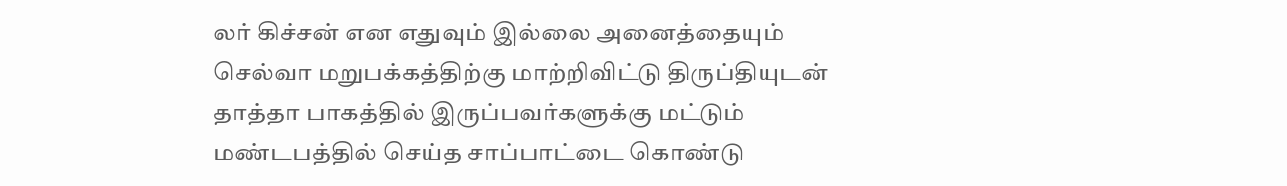லர் கிச்சன் என எதுவும் இல்லை அனைத்தையும் செல்வா மறுபக்கத்திற்கு மாற்றிவிட்டு திருப்தியுடன் தாத்தா பாகத்தில் இருப்பவர்களுக்கு மட்டும் மண்டபத்தில் செய்த சாப்பாட்டை கொண்டு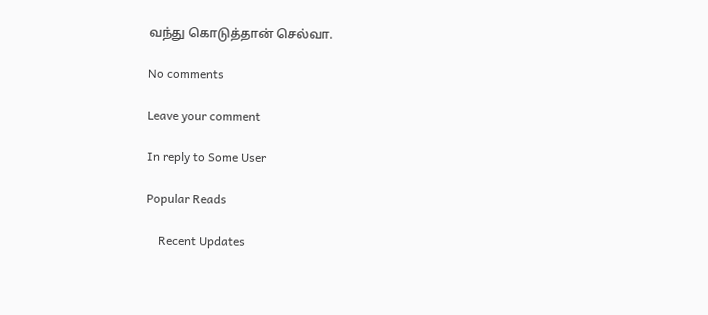வந்து கொடுத்தான் செல்வா.

No comments

Leave your comment

In reply to Some User

Popular Reads

    Recent Updates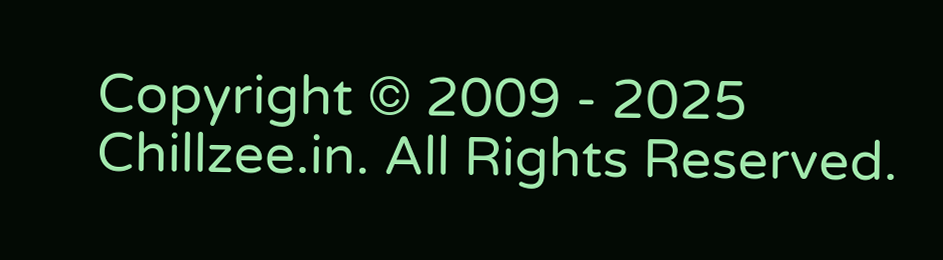Copyright © 2009 - 2025 Chillzee.in. All Rights Reserved.